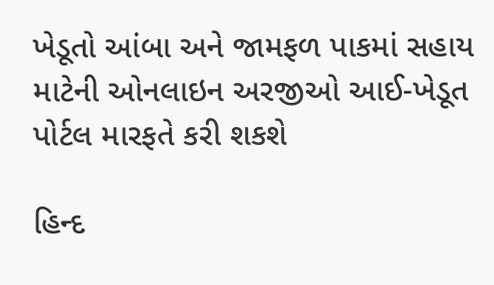ખેડૂતો આંબા અને જામફળ પાકમાં સહાય માટેની ઓનલાઇન અરજીઓ આઈ-ખેડૂત પોર્ટલ મારફતે કરી શકશે

હિન્દ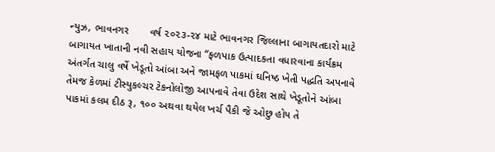ન્યુઝ, ભાવનગર       વર્ષ ૨૦૨૩-૨૪ માટે ભાવનગર જિલ્લાના બાગાયતદારો માટે બાગાયત ખાતાની નવી સહાય યોજના “ફળપાક ઉત્પાદકતા વધારવાના કાર્યક્રમ અંતર્ગત ચાલુ વર્ષે ખેડૂતો આંબા અને જામફળ પાકમાં ઘનિષ્ઠ ખેતી પદ્ધતિ અપનાવે તેમજ કેળમાં ટીસ્યુકલ્ચર ટેકનોલોજી આપનાવે તેવા ઉદેશ સાથે ખેડૂતોને આંબા પાકમાં કલમ દીઠ રૂ, ૧૦૦ અથવા થયેલ ખર્ચ પૈકી જે ઓછુ હોય તે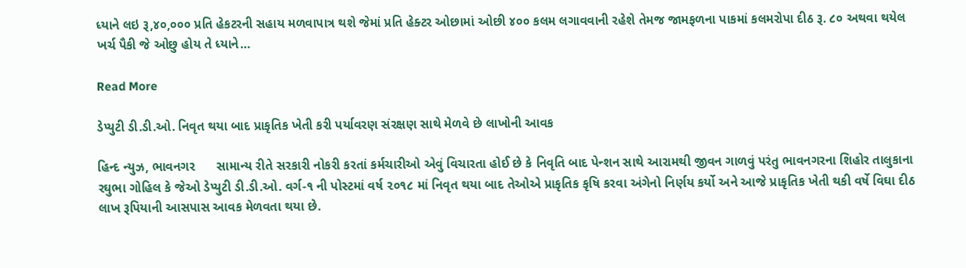ધ્યાને લઇ રૂ,૪૦,૦૦૦ પ્રતિ હેકટરની સહાય મળવાપાત્ર થશે જેમાં પ્રતિ હેક્ટર ઓછામાં ઓછી ૪૦૦ કલમ લગાવવાની રહેશે તેમજ જામફળના પાકમાં કલમરોપા દીઠ રૂ. ૮૦ અથવા થયેલ ખર્ચ પૈકી જે ઓછુ હોય તે ધ્યાને…

Read More

ડેપ્યુટી ડી.ડી.ઓ. નિવૃત થયા બાદ પ્રાકૃતિક ખેતી કરી પર્યાવરણ સંરક્ષણ સાથે મેળવે છે લાખોની આવક

હિન્દ ન્યુઝ, ભાવનગર      સામાન્ય રીતે સરકારી નોકરી કરતાં કર્મચારીઓ એવું વિચારતા હોઈ છે કે નિવૃતિ બાદ પેન્શન સાથે આરામથી જીવન ગાળવું પરંતુ ભાવનગરના શિહોર તાલુકાના રઘુભા ગોહિલ કે જેઓ ડેપ્યુટી ડી.ડી.ઓ. વર્ગ-૧ ની પોસ્ટમાં વર્ષ ૨૦૧૮ માં નિવૃત થયા બાદ તેઓએ પ્રાકૃતિક કૃષિ કરવા અંગેનો નિર્ણય કર્યો અને આજે પ્રાકૃતિક ખેતી થકી વર્ષે વિઘા દીઠ લાખ રૂપિયાની આસપાસ આવક મેળવતા થયા છે.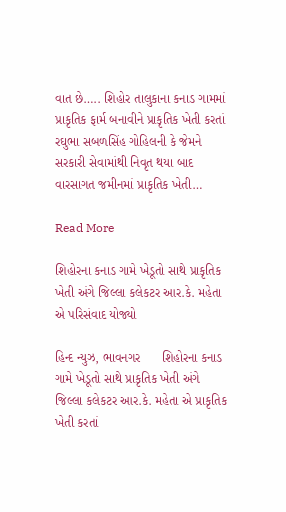વાત છે….. શિહોર તાલુકાના કનાડ ગામમાં પ્રાકૃતિક ફાર્મ બનાવીને પ્રાકૃતિક ખેતી કરતાં રઘુભા સબળસિંહ ગોહિલની કે જેમને સરકારી સેવામાંથી નિવૃત થયા બાદ વારસાગત જમીનમાં પ્રાકૃતિક ખેતી…

Read More

શિહોરના કનાડ ગામે ખેડૂતો સાથે પ્રાકૃતિક ખેતી અંગે જિલ્લા કલેકટર આર.કે. મહેતા એ પરિસંવાદ યોજ્યો

હિન્દ ન્યુઝ, ભાવનગર      શિહોરના કનાડ ગામે ખેડૂતો સાથે પ્રાકૃતિક ખેતી અંગે જિલ્લા કલેકટર આર.કે. મહેતા એ પ્રાકૃતિક ખેતી કરતાં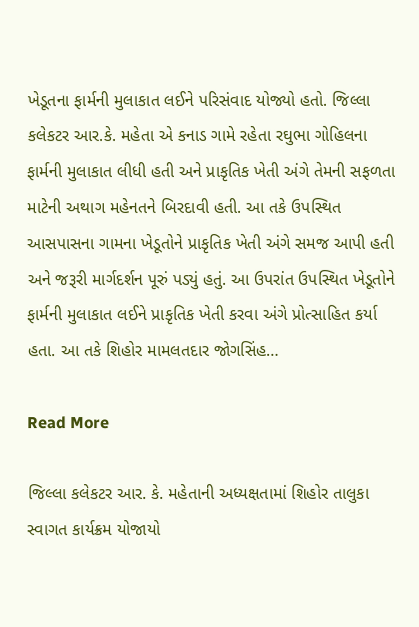ખેડૂતના ફાર્મની મુલાકાત લઈને પરિસંવાદ યોજ્યો હતો. જિલ્લા કલેકટર આર.કે. મહેતા એ કનાડ ગામે રહેતા રઘુભા ગોહિલના ફાર્મની મુલાકાત લીધી હતી અને પ્રાકૃતિક ખેતી અંગે તેમની સફળતા માટેની અથાગ મહેનતને બિરદાવી હતી. આ તકે ઉપસ્થિત આસપાસના ગામના ખેડૂતોને પ્રાકૃતિક ખેતી અંગે સમજ આપી હતી અને જરૂરી માર્ગદર્શન પૂરું પડ્યું હતું. આ ઉપરાંત ઉપસ્થિત ખેડૂતોને ફાર્મની મુલાકાત લઈને પ્રાકૃતિક ખેતી કરવા અંગે પ્રોત્સાહિત કર્યા હતા. આ તકે શિહોર મામલતદાર જોગસિંહ…

Read More

જિલ્લા કલેકટર આર. કે. મહેતાની અધ્યક્ષતામાં શિહોર તાલુકા સ્વાગત કાર્યક્રમ યોજાયો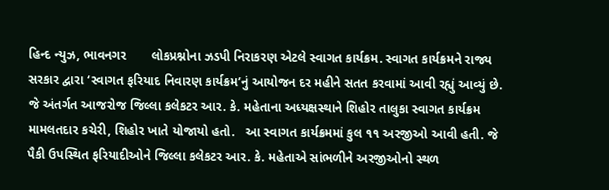હિન્દ ન્યુઝ, ભાવનગર       લોકપ્રશ્નોના ઝડપી નિરાકરણ એટલે સ્વાગત કાર્યક્રમ. સ્વાગત કાર્યક્રમને રાજ્ય સરકાર દ્વારા ‘સ્વાગત ફરિયાદ નિવારણ કાર્યક્રમ’નું આયોજન દર મહીને સતત કરવામાં આવી રહ્યું આવ્યું છે.  જે અંતર્ગત આજરોજ જિલ્લા કલેકટર આર. કે. મહેતાના અધ્યક્ષસ્થાને શિહોર તાલુકા સ્વાગત કાર્યક્રમ મામલતદાર કચેરી, શિહોર ખાતે યોજાયો હતો.   આ સ્વાગત કાર્યક્રમમાં કુલ ૧૧ અરજીઓ આવી હતી. જે પૈકી ઉપસ્થિત ફરિયાદીઓને જિલ્લા કલેકટર આર. કે. મહેતાએ સાંભળીને અરજીઓનો સ્થળ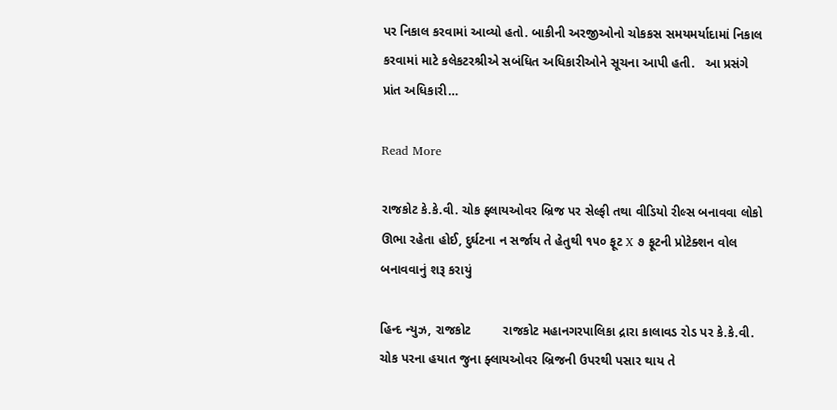પર નિકાલ કરવામાં આવ્યો હતો. બાકીની અરજીઓનો ચોકકસ સમયમર્યાદામાં નિકાલ કરવામાં માટે કલેકટરશ્રીએ સબંધિત અધિકારીઓને સૂચના આપી હતી.   આ પ્રસંગે પ્રાંત અધિકારી…

Read More

રાજકોટ કે.કે.વી. ચોક ફ્લાયઓવર બ્રિજ પર સેલ્ફી તથા વીડિયો રીલ્સ બનાવવા લોકો ઊભા રહેતા હોઈ, દુર્ઘટના ન સર્જાય તે હેતુથી ૧૫૦ ફૂટ X ૭ ફૂટની પ્રોટેક્શન વોલ બનાવવાનું શરૂ કરાયું

હિન્દ ન્યુઝ, રાજકોટ         રાજકોટ મહાનગરપાલિકા દ્રારા કાલાવડ રોડ પર કે.કે.વી. ચોક પરના હયાત જુના ફ્લાયઓવર બ્રિજની ઉપરથી પસાર થાય તે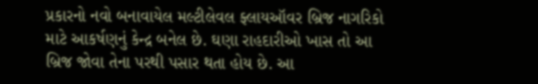પ્રકારનો નવો બનાવાયેલ મલ્ટીલેવલ ફ્લાયઑવર બ્રિજ નાગરિકો માટે આકર્ષણનું કેન્દ્ર બનેલ છે. ઘણા રાહદારીઓ ખાસ તો આ બ્રિજ જોવા તેના પરથી પસાર થતા હોય છે. આ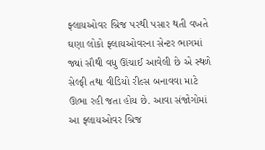ફ્લાયઓવર બ્રિજ પરથી પસાર થતી વખતે ઘણા લોકો ફ્લાયઓવરના સેન્ટર ભાગમાં જ્યાં સૌથી વધુ ઊંચાઈ આવેલી છે એ સ્થળે સેલ્ફી તથા વીડિયો રીલ્સ બનાવવા માટે ઊભા રહી જતા હોય છે. આવા સંજોગોમાં આ ફ્લાયઓવર બ્રિજ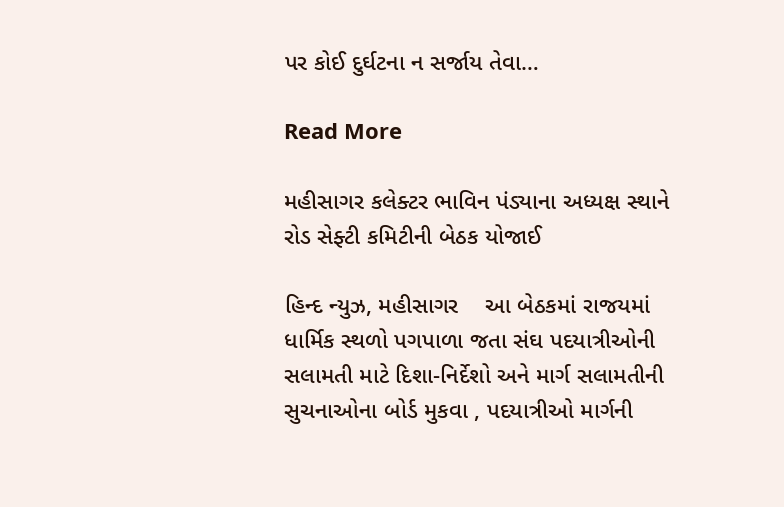પર કોઈ દુર્ઘટના ન સર્જાય તેવા…

Read More

મહીસાગર કલેક્ટર ભાવિન પંડ્યાના અધ્યક્ષ સ્થાને રોડ સેફ્ટી કમિટીની બેઠક યોજાઈ

હિન્દ ન્યુઝ, મહીસાગર    આ બેઠકમાં રાજયમાં ધાર્મિક સ્થળો પગપાળા જતા સંઘ પદયાત્રીઓની સલામતી માટે દિશા-નિર્દેશો અને માર્ગ સલામતીની સુચનાઓના બોર્ડ મુકવા , પદયાત્રીઓ માર્ગની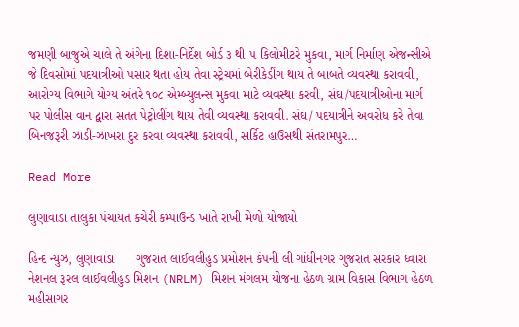જમણી બાજુએ ચાલે તે અંગેના દિશા-નિર્દેશ બોર્ડ ૩ થી ૫ કિલોમીટરે મુકવા, માર્ગ નિર્માણ એજન્સીએ જે દિવસોમાં પદયાત્રીઓ પસાર થતા હોય તેવા સ્ટ્રેચમાં બેરીકેડીંગ થાય તે બાબતે વ્યવસ્થા કરાવવી, આરોગ્ય વિભાગે યોગ્ય અંતરે ૧૦૮ એમ્બ્યુલન્સ મુકવા માટે વ્યવસ્થા કરવી, સંઘ/પદયાત્રીઓના માર્ગ પર પોલીસ વાન દ્વારા સતત પેટ્રોલીંગ થાય તેવી વ્યવસ્થા કરાવવી. સંઘ/ પદયાત્રીને અવરોધ કરે તેવા બિનજરૂરી ઝાડી-ઝાખરા દુર કરવા વ્યવસ્થા કરાવવી, સર્કિટ હાઉસથી સંતરામપુર…

Read More

લુણાવાડા તાલુકા પંચાયત કચેરી કમ્પાઉન્ડ ખાતે રાખી મેળો યોજાયો

હિન્દ ન્યુઝ, લુણાવાડા      ગુજરાત લાઈવલીહુડ પ્રમોશન કંપની લી ગાંધીનગર ગુજરાત સરકાર ધ્વારા નેશનલ રૂરલ લાઈવલીહુડ મિશન (NRLM) મિશન મંગલમ યોજના હેઠળ ગ્રામ વિકાસ વિભાગ હેઠળ મહીસાગર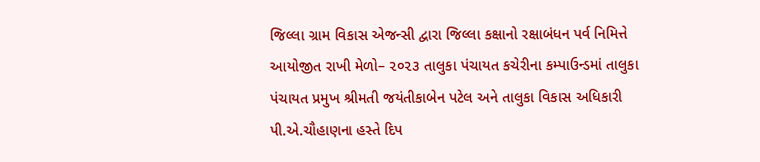જિલ્લા ગ્રામ વિકાસ એજન્સી દ્વારા જિલ્લા કક્ષાનો રક્ષાબંધન પર્વ નિમિત્તે આયોજીત રાખી મેળો– ૨૦૨૩ તાલુકા પંચાયત કચેરીના કમ્પાઉન્ડમાં તાલુકા પંચાયત પ્રમુખ શ્રીમતી જયંતીકાબેન પટેલ અને તાલુકા વિકાસ અધિકારી પી.એ.ચૌહાણના હસ્તે દિપ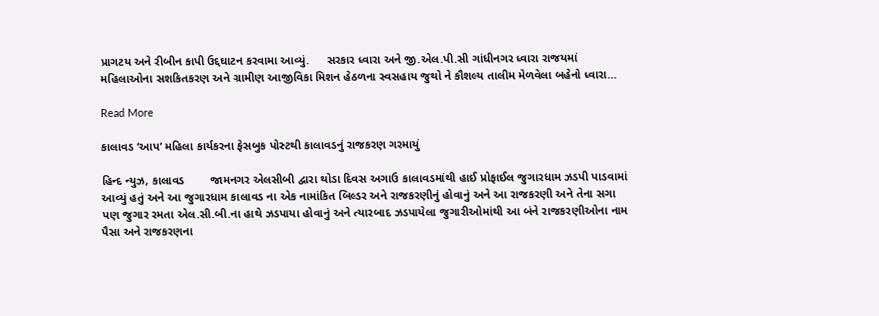પ્રાગટય અને રીબીન કાપી ઉદ્દઘાટન કરવામા આવ્યું.     સરકાર ધ્વારા અને જી.એલ.પી.સી ગાંધીનગર ધ્વારા રાજયમાં મહિલાઓના સશકિતકરણ અને ગ્રામીણ આજીવિકા મિશન હેઠળના સ્વસહાય જુથો ને કૌશલ્ય તાલીમ મેળવેલા બહેનો ધ્વારા…

Read More

કાલાવડ ‘આપ’ મહિલા કાર્યકરના ફેસબુક પોસ્ટથી કાલાવડનું રાજકરણ ગરમાયું

હિન્દ ન્યુઝ, કાલાવડ        જામનગર એલસીબી દ્વારા થોડા દિવસ અગાઉ કાલાવડમાંથી હાઈ પ્રોફાઈલ જુગારધામ ઝડપી પાડવામાં આવ્યું હતું અને આ જુગારધામ કાલાવડ ના એક નામાંકિત બિલ્ડર અને રાજકરણીનું હોવાનું અને આ રાજકરણી અને તેના સગા પણ જુગાર રમતા એલ.સી.બી.ના હાથે ઝડપાયા હોવાનું અને ત્યારબાદ ઝડપાયેલા જુગારીઓમાંથી આ બંને રાજકરણીઓના નામ પૈસા અને રાજકરણના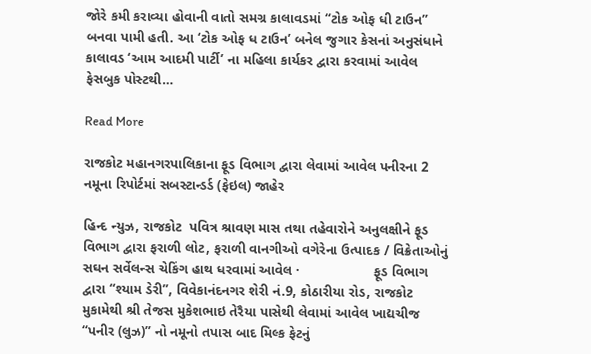જોરે કમી કરાવ્યા હોવાની વાતો સમગ્ર કાલાવડમાં “ટોક ઓફ ધી ટાઉન” બનવા પામી હતી. આ ‘ટોક ઓફ ધ ટાઉન’ બનેલ જુગાર કેસનાં અનુસંધાને કાલાવડ ‘આમ આદમી પાર્ટી’ ના મહિલા કાર્યકર દ્વારા કરવામાં આવેલ ફેસબુક પોસ્ટથી…

Read More

રાજકોટ મહાનગરપાલિકાના ફૂડ વિભાગ દ્વારા લેવામાં આવેલ પનીરના 2 નમૂના રિપોર્ટમાં સબસ્ટાન્ડર્ડ (ફેઇલ) જાહેર

હિન્દ ન્યુઝ, રાજકોટ  પવિત્ર શ્રાવણ માસ તથા તહેવારોને અનુલક્ષીને ફૂડ વિભાગ દ્વારા ફરાળી લોટ, ફરાળી વાનગીઓ વગેરેના ઉત્પાદક / વિક્રેતાઓનું સઘન સર્વેલન્સ ચેકિંગ હાથ ધરવામાં આવેલ ·                   ફૂડ વિભાગ દ્વારા “શ્યામ ડેરી”, વિવેકાનંદનગર શેરી નં.9, કોઠારીયા રોડ, રાજકોટ મુકામેથી શ્રી તેજસ મુકેશભાઇ તેરૈયા પાસેથી લેવામાં આવેલ ખાદ્યચીજ “પનીર (લુઝ)” નો નમૂનો તપાસ બાદ મિલ્ક ફેટનું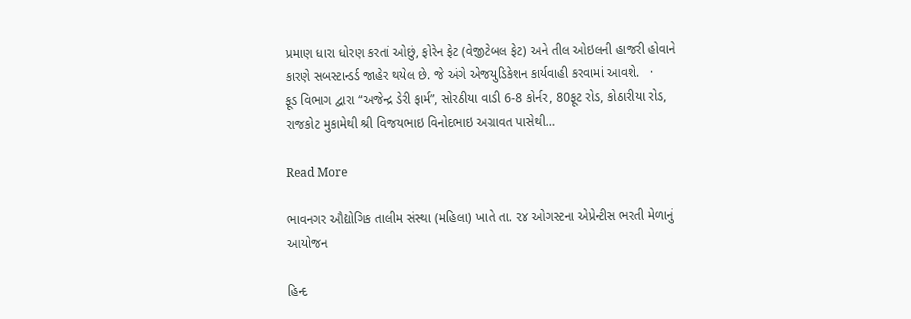પ્રમાણ ધારા ધોરણ કરતાં ઓછું, ફોરેન ફેટ (વેજીટેબલ ફેટ) અને તીલ ઓઇલની હાજરી હોવાને કારણે સબસ્ટાન્ડર્ડ જાહેર થયેલ છે. જે અંગે એજયુડિકેશન કાર્યવાહી કરવામાં આવશે.   ·                   ફૂડ વિભાગ દ્વારા “અજેન્દ્ર ડેરી ફાર્મ”, સોરઠીયા વાડી 6-8 કોર્નર, 80ફૂટ રોડ, કોઠારીયા રોડ, રાજકોટ મુકામેથી શ્રી વિજયભાઇ વિનોદભાઇ અગ્રાવત પાસેથી…

Read More

ભાવનગર ઔદ્યોગિક તાલીમ સંસ્થા (મહિલા) ખાતે તા. ૨૪ ઓગસ્ટના એપ્રેન્ટીસ ભરતી મેળાનું આયોજન

હિન્દ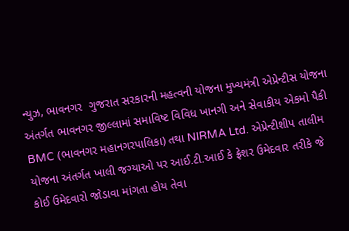ન્યુઝ, ભાવનગર  ગુજરાત સરકારની મહત્વની યોજના મુખ્યમંત્રી એપ્રેન્ટીસ યોજના અંતર્ગત ભાવનગર જીલ્લામાં સમાવિષ્ટ વિવિધ ખાનગી અને સેવાકીય એકમો પૈકી BMC (ભાવનગર મહાનગરપાલિકા) તથા NIRMA Ltd. એપ્રેન્ટીશીપ તાલીમ યોજના અંતર્ગત ખાલી જગ્યાઓ પર આઈ.ટી.આઈ કે ફ્રેશર ઉમેદવાર તરીકે જે કોઈ ઉમેદવારો જોડાવા માંગતા હોય તેવા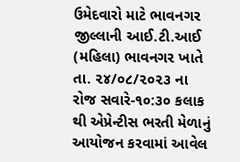ઉમેદવારો માટે ભાવનગર જીલ્લાની આઈ.ટી.આઈ (મહિલા) ભાવનગર ખાતે તા. ૨૪/૦૮/૨૦૨૩ ના રોજ સવારે-૧૦:૩૦ કલાક થી એપ્રેન્ટીસ ભરતી મેળાનું આયોજન કરવામાં આવેલ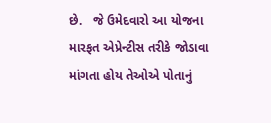છે.   જે ઉમેદવારો આ યોજના મારફત એપ્રેન્ટીસ તરીકે જોડાવા માંગતા હોય તેઓએ પોતાનું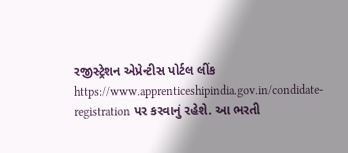રજીસ્ટ્રેશન એપ્રેન્ટીસ પોર્ટલ લીંક https://www.apprenticeshipindia.gov.in/condidate-registration પર કરવાનું રહેશે. આ ભરતી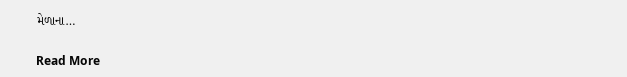મેળાના…

Read More